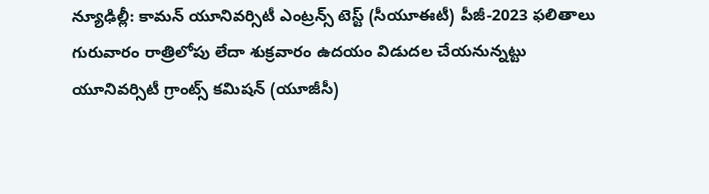న్యూఢిల్లీ: కామన్ యూనివర్సిటీ ఎంట్రన్స్ టెస్ట్ (సీయూఈటీ) పీజీ-2023 ఫలితాలు గురువారం రాత్రిలోపు లేదా శుక్రవారం ఉదయం విడుదల చేయనున్నట్టు యూనివర్సిటీ గ్రాంట్స్ కమిషన్ (యూజీసీ)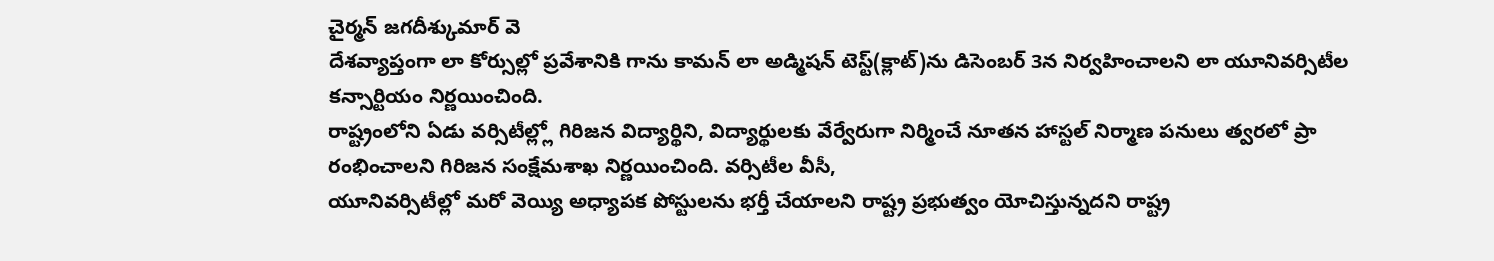చైర్మన్ జగదీశ్కుమార్ వె
దేశవ్యాప్తంగా లా కోర్సుల్లో ప్రవేశానికి గాను కామన్ లా అడ్మిషన్ టెస్ట్(క్లాట్)ను డిసెంబర్ 3న నిర్వహించాలని లా యూనివర్సిటీల కన్సార్టియం నిర్ణయించింది.
రాష్ట్రంలోని ఏడు వర్సిటీల్ల్లో గిరిజన విద్యార్థిని, విద్యార్థులకు వేర్వేరుగా నిర్మించే నూతన హాస్టల్ నిర్మాణ పనులు త్వరలో ప్రా రంభించాలని గిరిజన సంక్షేమశాఖ నిర్ణయించింది. వర్సిటీల వీసీ,
యూనివర్సిటీల్లో మరో వెయ్యి అధ్యాపక పోస్టులను భర్తీ చేయాలని రాష్ట్ర ప్రభుత్వం యోచిస్తున్నదని రాష్ట్ర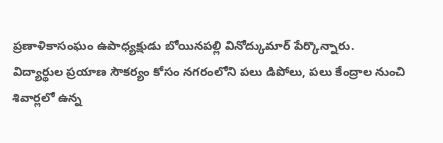ప్రణాళికాసంఘం ఉపాధ్యక్షుడు బోయినపల్లి వినోద్కుమార్ పేర్కొన్నారు.
విద్యార్థుల ప్రయాణ సౌకర్యం కోసం నగరంలోని పలు డిపోలు, పలు కేంద్రాల నుంచి శివార్లలో ఉన్న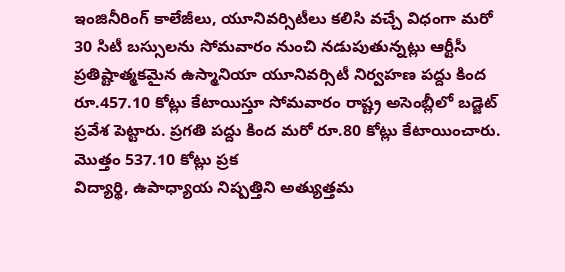ఇంజినీరింగ్ కాలేజీలు, యూనివర్సిటీలు కలిసి వచ్చే విధంగా మరో 30 సిటీ బస్సులను సోమవారం నుంచి నడుపుతున్నట్లు ఆర్టీసీ
ప్రతిష్టాత్మకమైన ఉస్మానియా యూనివర్సిటీ నిర్వహణ పద్దు కింద రూ.457.10 కోట్లు కేటాయిస్తూ సోమవారం రాష్ట్ర అసెంబ్లీలో బడ్జెట్ ప్రవేశ పెట్టారు. ప్రగతి పద్దు కింద మరో రూ.80 కోట్లు కేటాయించారు. మొత్తం 537.10 కోట్లు ప్రక
విద్యార్థి, ఉపాధ్యాయ నిష్పత్తిని అత్యుత్తమ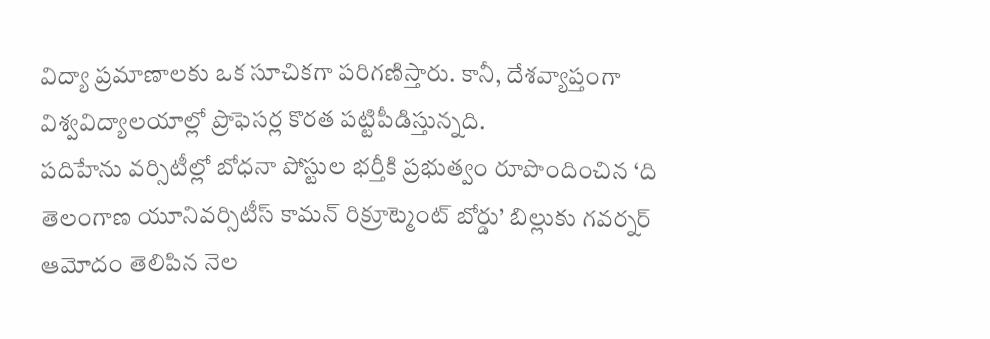విద్యా ప్రమాణాలకు ఒక సూచికగా పరిగణిస్తారు. కానీ, దేశవ్యాప్తంగా విశ్వవిద్యాలయాల్లో ప్రొఫెసర్ల కొరత పట్టిపీడిస్తున్నది.
పదిహేను వర్సిటీల్లో బోధనా పోస్టుల భర్తీకి ప్రభుత్వం రూపొందించిన ‘ది తెలంగాణ యూనివర్సిటీస్ కామన్ రిక్రూట్మెంట్ బోర్డు’ బిల్లుకు గవర్నర్ ఆమోదం తెలిపిన నెల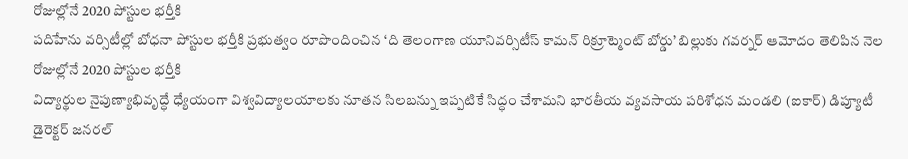రోజుల్లోనే 2020 పోస్టుల భర్తీకి
పదిహేను వర్సిటీల్లో బోధనా పోస్టుల భర్తీకి ప్రభుత్వం రూపొందించిన ‘ది తెలంగాణ యూనివర్సిటీస్ కామన్ రిక్రూట్మెంట్ బోర్డు’ బిల్లుకు గవర్నర్ ఆమోదం తెలిపిన నెల రోజుల్లోనే 2020 పోస్టుల భర్తీకి
విద్యార్థుల నైపుణ్యాభివృద్ధే ధ్యేయంగా విశ్వవిద్యాలయాలకు నూతన సిలబన్ను ఇప్పటికే సిద్ధం చేశామని భారతీయ వ్యవసాయ పరిశోధన మండలి (ఐకార్) డిప్యూటీ డైరెక్టర్ జనరల్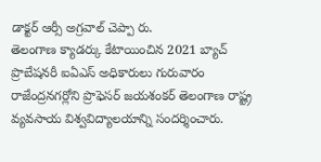డాక్టర్ ఆర్సీ అగ్రవాల్ చెప్పా రు.
తెలంగాణ క్యాడర్కు కేటాయించిన 2021 బ్యాచ్ ప్రొబేషనరీ ఐఏఎస్ అధికారులు గురువారం రాజేంద్రనగర్లోని ప్రొఫెసర్ జయశంకర్ తెలంగాణ రాష్ట్ర వ్యవసాయ విశ్వవిద్యాలయాన్ని సందర్శించారు.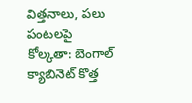విత్తనాలు, పలు పంటలపై
కోల్కతా: బెంగాల్ క్యాబినెట్ కొత్త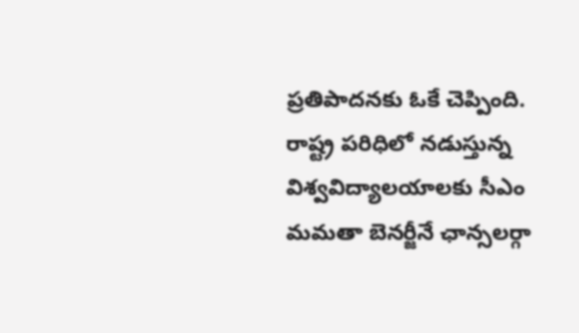ప్రతిపాదనకు ఓకే చెప్పింది. రాష్ట్ర పరిధిలో నడుస్తున్న విశ్వవిద్యాలయాలకు సీఎం మమతా బెనర్జీనే ఛాన్సలర్గా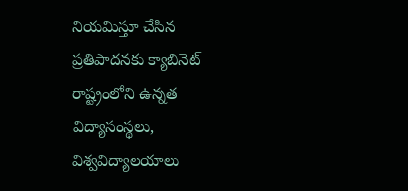నియమిస్తూ చేసిన ప్రతిపాదనకు క్యాబినెట్
రాష్ట్రంలోని ఉన్నత విద్యాసంస్థలు, విశ్వవిద్యాలయాలు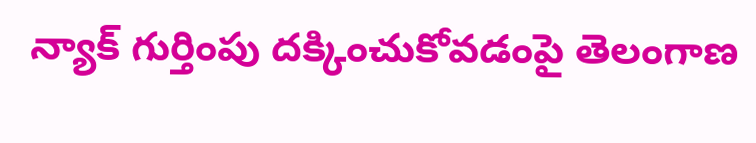న్యాక్ గుర్తింపు దక్కించుకోవడంపై తెలంగాణ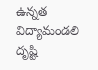ఉన్నత విద్యామండలి దృష్టి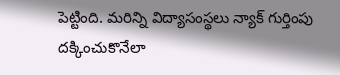పెట్టింది. మరిన్ని విద్యాసంస్థలు న్యాక్ గుర్తింపు దక్కించుకొనేలా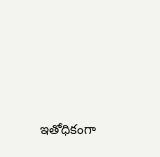ఇతోధికంగా